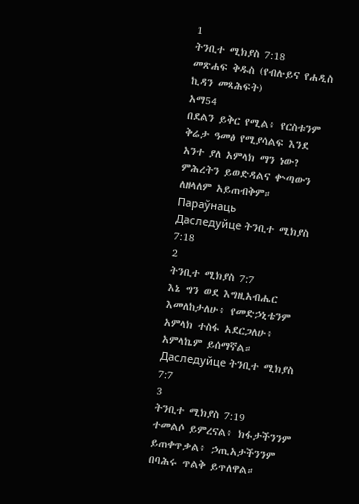1
ትንቢተ ሚክያስ 7:18
መጽሐፍ ቅዱስ (የብሉይና የሐዲስ ኪዳን መጻሕፍት)
አማ54
በደልን ይቅር የሚል፥ የርስቱንም ቅሬታ ዓመፅ የሚያሳልፍ እንደ አንተ ያለ አምላክ ማን ነው? ምሕረትን ይወድዳልና ቍጣውን ለዘላለም አይጠብቅም።
Параўнаць
Даследуйце ትንቢተ ሚክያስ 7:18
2
ትንቢተ ሚክያስ 7:7
እኔ ግን ወደ እግዚአብሔር እመለከታለሁ፥ የመድኃኒቴንም አምላክ ተስፋ አደርጋለሁ፥ አምላኬም ይሰማኛል።
Даследуйце ትንቢተ ሚክያስ 7:7
3
ትንቢተ ሚክያስ 7:19
ተመልሶ ይምረናል፥ ክፋታችንንም ይጠቀጥቃል፥ ኃጢአታችንንም በባሕሩ ጥልቅ ይጥለዋል።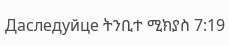Даследуйце ትንቢተ ሚክያስ 7:19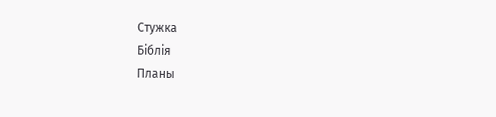Стужка
Біблія
Планы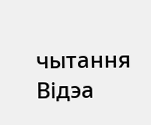чытання
Відэа